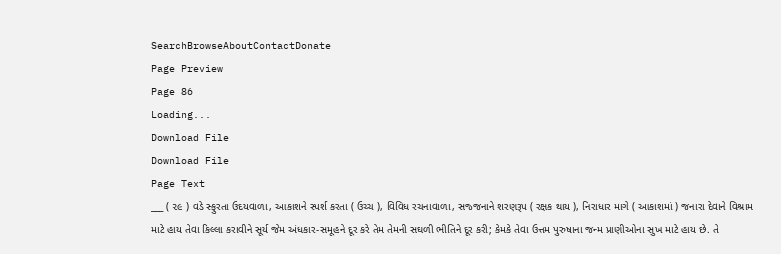SearchBrowseAboutContactDonate
Page Preview
Page 86
Loading...
Download File
Download File
Page Text
___ ( ૨૯ ) વડે સ્ફુરતા ઉદયવાળા, આકાશને સ્પર્શ કરતા ( ઉચ્ચ ), વિવિધ રચનાવાળા, સજ્જનાને શરણરૂપ ( રક્ષક થાય ), નિરાધાર માગે ( આકાશમાં ) જનારા દેવાને વિશ્રામ માટે હાય તેવા કિલ્લા કરાવીને સૂર્ય જેમ અંધકાર-સમૂહને દૂર કરે તેમ તેમની સઘળી ભીતિને દૂર કરી; કેમકે તેવા ઉત્તમ પુરુષાના જન્મ પ્રાણીઓના સુખ માટે હાય છે. તે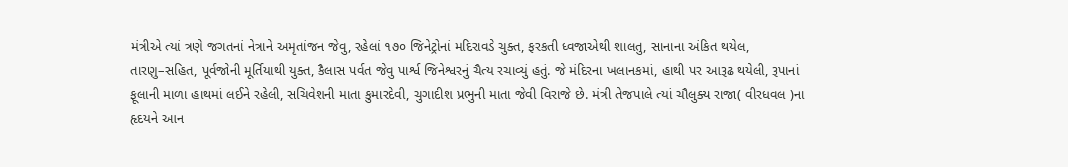મંત્રીએ ત્યાં ત્રણે જગતનાં નેત્રાને અમૃતાંજન જેવુ, રહેલાં ૧૭૦ જિનેટ્રોનાં મદિરાવડે ચુક્ત, ફરકતી ધ્વજાએથી શાલતુ, સાનાના અંકિત થયેલ, તારણુ–સહિત, પૂર્વજોની મૂર્તિયાથી યુક્ત, કૈલાસ પર્વત જેવુ પાર્શ્વ જિનેશ્વરનું ચૈત્ય રચાવ્યું હતું. જે મંદિરના ખલાનકમાં, હાથી પર આરૂઢ થયેલી, રૂપાનાં ફૂલાની માળા હાથમાં લઈને રહેલી, સચિવેશની માતા કુમારદેવી, ચુગાદીશ પ્રભુની માતા જેવી વિરાજે છે. મંત્રી તેજપાલે ત્યાં ચૌલુક્ય રાજા( વીરધવલ )ના હૃદયને આન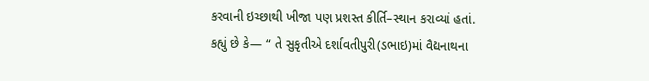કરવાની ઇચ્છાથી ખીજા પણ પ્રશસ્ત કીર્તિ–સ્થાન કરાવ્યાં હતાં. કહ્યું છે કે— “ તે સુકૃતીએ દર્શાવતીપુરી(ડભાઇ)માં વૈદ્યનાથના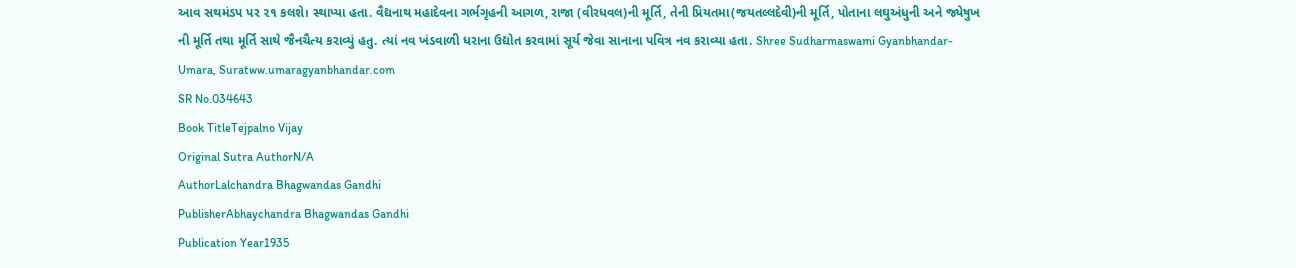આવ સથમંડપ પર ૨૧ કલશે। સ્થાપ્યા હતા. વૈદ્યનાથ મહાદેવના ગર્ભગૃહની આગળ, રાજા (વીરધવલ)ની મૂર્તિ, તેની પ્રિયતમા(જયતલ્લદેવી)ની મૂર્તિ, પોતાના લઘુઅંધુની અને જ્યેષુખ ની મૂર્તિ તથા મૂર્તિ સાથે જૈનચૈત્ય કરાવ્યું હતુ. ત્યાં નવ ખંડવાળી ધરાના ઉદ્યોત કરવામાં સૂર્ય જેવા સાનાના પવિત્ર નવ કરાવ્યા હતા. Shree Sudharmaswami Gyanbhandar-Umara, Suratww.umaragyanbhandar.com
SR No.034643
Book TitleTejpalno Vijay
Original Sutra AuthorN/A
AuthorLalchandra Bhagwandas Gandhi
PublisherAbhaychandra Bhagwandas Gandhi
Publication Year1935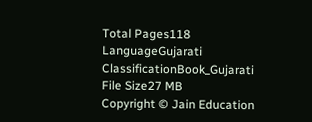Total Pages118
LanguageGujarati
ClassificationBook_Gujarati
File Size27 MB
Copyright © Jain Education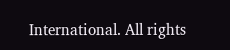International. All rights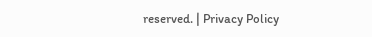reserved. | Privacy Policy